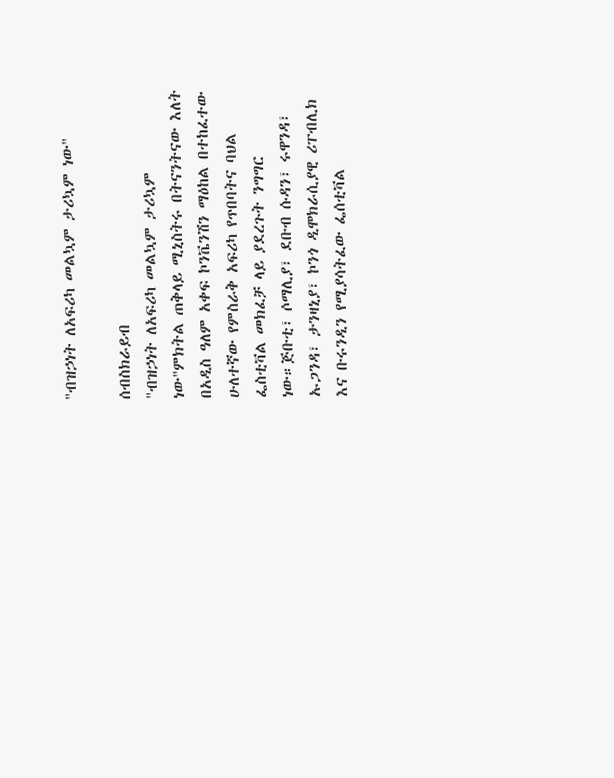"ብዝኃነት ለአፍሪካ መልኳም ታሪኳም ነው"

ሰብስክራይብ
"ብዝኃነት ለአፍሪካ መልኳም ታሪኳም ነው"ምክትል ጠቅላይ ሚኒስትሩ በትናንትናው እለት በአዲስ ዓለም አቀፍ ኮንቬንሽን ማዕከል በተከፈተው ሁለተኛው የምስራቅ አፍሪካ የጥበባትና ባህል ፌስቲቫል መክፈቻ ላይ ያደረጉት ንግግር ነው።ጅቡቲ፣ ሶማሊያ፣ ደቡብ ሱዳን፣ ሩዋንዳ፣ ኡጋንዳ፣ ታንዛኒያ፣ ኮንጎ ዲሞክራሲያዊ ሪፐብሊክ እና ቡሩንዲን የሚያሳትፈው ፌሰቲቫል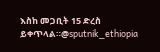እስከ መጋቢት 15 ድረስ ይቀጥላል።@sputnik_ethiopia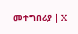መተግበሪያ | X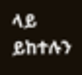ላይ ይከተሉን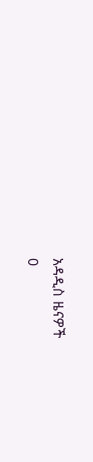አዳዲስ ዜናዎች
0